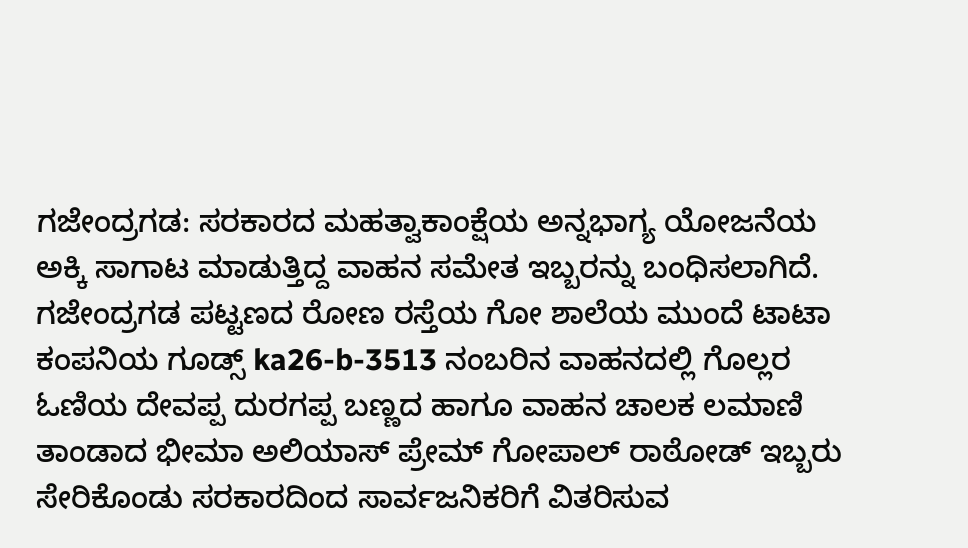ಗಜೇಂದ್ರಗಡ: ಸರಕಾರದ ಮಹತ್ವಾಕಾಂಕ್ಷೆಯ ಅನ್ನಭಾಗ್ಯ ಯೋಜನೆಯ ಅಕ್ಕಿ ಸಾಗಾಟ ಮಾಡುತ್ತಿದ್ದ ವಾಹನ ಸಮೇತ ಇಬ್ಬರನ್ನು ಬಂಧಿಸಲಾಗಿದೆ.
ಗಜೇಂದ್ರಗಡ ಪಟ್ಟಣದ ರೋಣ ರಸ್ತೆಯ ಗೋ ಶಾಲೆಯ ಮುಂದೆ ಟಾಟಾ ಕಂಪನಿಯ ಗೂಡ್ಸ್ ka26-b-3513 ನಂಬರಿನ ವಾಹನದಲ್ಲಿ ಗೊಲ್ಲರ ಓಣಿಯ ದೇವಪ್ಪ ದುರಗಪ್ಪ ಬಣ್ಣದ ಹಾಗೂ ವಾಹನ ಚಾಲಕ ಲಮಾಣಿ ತಾಂಡಾದ ಭೀಮಾ ಅಲಿಯಾಸ್ ಪ್ರೇಮ್ ಗೋಪಾಲ್ ರಾಠೋಡ್ ಇಬ್ಬರು ಸೇರಿಕೊಂಡು ಸರಕಾರದಿಂದ ಸಾರ್ವಜನಿಕರಿಗೆ ವಿತರಿಸುವ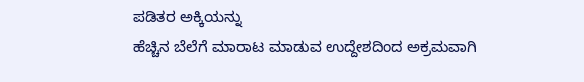ಪಡಿತರ ಅಕ್ಕಿಯನ್ನು
ಹೆಚ್ಚಿನ ಬೆಲೆಗೆ ಮಾರಾಟ ಮಾಡುವ ಉದ್ದೇಶದಿಂದ ಅಕ್ರಮವಾಗಿ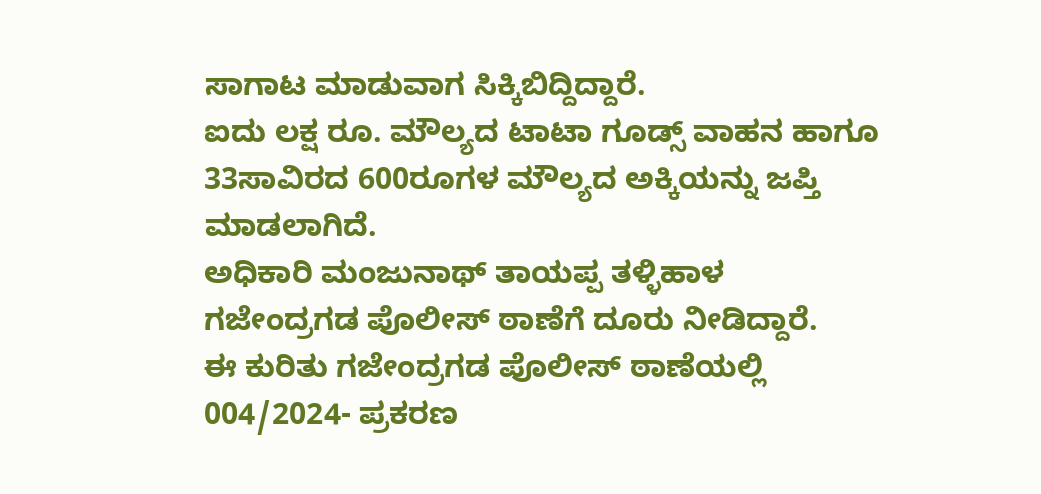ಸಾಗಾಟ ಮಾಡುವಾಗ ಸಿಕ್ಕಿಬಿದ್ದಿದ್ದಾರೆ.
ಐದು ಲಕ್ಷ ರೂ. ಮೌಲ್ಯದ ಟಾಟಾ ಗೂಡ್ಸ್ ವಾಹನ ಹಾಗೂ 33ಸಾವಿರದ 600ರೂಗಳ ಮೌಲ್ಯದ ಅಕ್ಕಿಯನ್ನು ಜಪ್ತಿ ಮಾಡಲಾಗಿದೆ.
ಅಧಿಕಾರಿ ಮಂಜುನಾಥ್ ತಾಯಪ್ಪ ತಳ್ಳಿಹಾಳ ಗಜೇಂದ್ರಗಡ ಪೊಲೀಸ್ ಠಾಣೆಗೆ ದೂರು ನೀಡಿದ್ದಾರೆ.
ಈ ಕುರಿತು ಗಜೇಂದ್ರಗಡ ಪೊಲೀಸ್ ಠಾಣೆಯಲ್ಲಿ 004/2024- ಪ್ರಕರಣ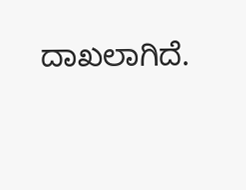ದಾಖಲಾಗಿದೆ.